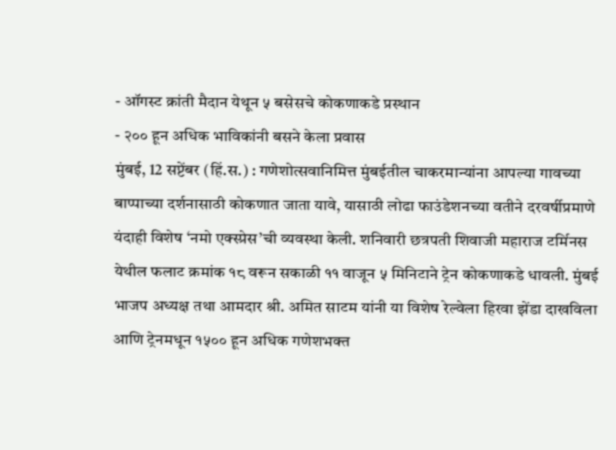- ऑगस्ट क्रांती मैदान येथून ५ बसेसचे कोकणाकडे प्रस्थान
- २०० हून अधिक भाविकांनी बसने केला प्रवास
मुंबई, 12 सप्टेंबर (हिं.स.) : गणेशोत्सवानिमित्त मुंबईतील चाकरमान्यांना आपल्या गावच्या बाप्पाच्या दर्शनासाठी कोकणात जाता यावे, यासाठी लोढा फाउंडेशनच्या वतीने दरवर्षीप्रमाणे यंदाही विशेष ‘नमो एक्स्प्रेस’ची व्यवस्था केली. शनिवारी छत्रपती शिवाजी महाराज टर्मिनस येथील फलाट क्रमांक १८ वरून सकाळी ११ वाजून ५ मिनिटाने ट्रेन कोकणाकडे धावली. मुंबई भाजप अध्यक्ष तथा आमदार श्री. अमित साटम यांनी या विशेष रेल्वेला हिरवा झेंडा दाखविला आणि ट्रेनमधून १५०० हून अधिक गणेशभक्त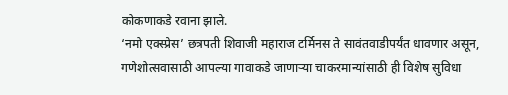कोकणाकडे रवाना झाले.
‘नमो एक्स्प्रेस’ छत्रपती शिवाजी महाराज टर्मिनस ते सावंतवाडीपर्यंत धावणार असून, गणेशोत्सवासाठी आपल्या गावाकडे जाणाऱ्या चाकरमान्यांसाठी ही विशेष सुविधा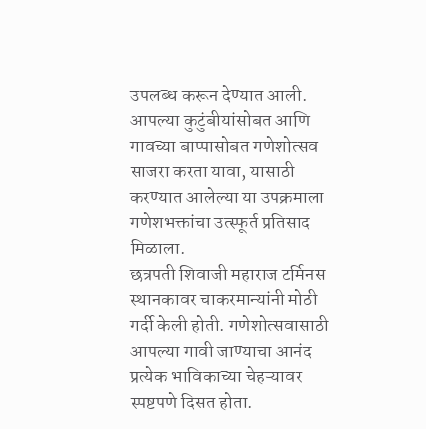उपलब्ध करून देण्यात आली. आपल्या कुटुंबीयांसोबत आणि गावच्या बाप्पासोबत गणेशोत्सव साजरा करता यावा, यासाठी करण्यात आलेल्या या उपक्रमाला गणेशभक्तांचा उत्स्फूर्त प्रतिसाद मिळाला.
छत्रपती शिवाजी महाराज टर्मिनस स्थानकावर चाकरमान्यांनी मोठी गर्दी केली होती. गणेशोत्सवासाठी आपल्या गावी जाण्याचा आनंद प्रत्येक भाविकाच्या चेहऱ्यावर स्पष्टपणे दिसत होता.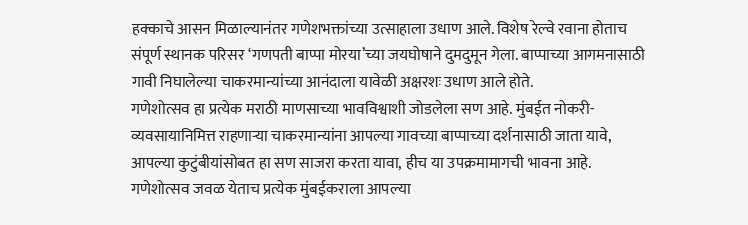हक्काचे आसन मिळाल्यानंतर गणेशभक्तांच्या उत्साहाला उधाण आले. विशेष रेल्वे रवाना होताच संपूर्ण स्थानक परिसर ‘गणपती बाप्पा मोरया’च्या जयघोषाने दुमदुमून गेला. बाप्पाच्या आगमनासाठी गावी निघालेल्या चाकरमान्यांच्या आनंदाला यावेळी अक्षरशः उधाण आले होते.
गणेशोत्सव हा प्रत्येक मराठी माणसाच्या भावविश्वाशी जोडलेला सण आहे. मुंबईत नोकरी-व्यवसायानिमित्त राहणाऱ्या चाकरमान्यांना आपल्या गावच्या बाप्पाच्या दर्शनासाठी जाता यावे, आपल्या कुटुंबीयांसोबत हा सण साजरा करता यावा, हीच या उपक्रमामागची भावना आहे. गणेशोत्सव जवळ येताच प्रत्येक मुंबईकराला आपल्या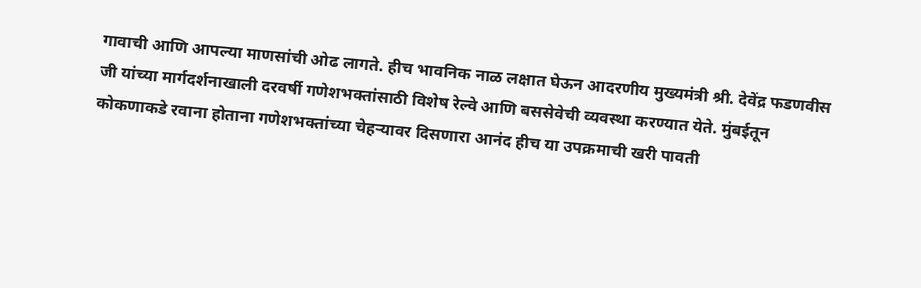गावाची आणि आपल्या माणसांची ओढ लागते. हीच भावनिक नाळ लक्षात घेऊन आदरणीय मुख्यमंत्री श्री. देवेंद्र फडणवीस जी यांच्या मार्गदर्शनाखाली दरवर्षी गणेशभक्तांसाठी विशेष रेल्वे आणि बससेवेची व्यवस्था करण्यात येते. मुंबईतून कोकणाकडे रवाना होताना गणेशभक्तांच्या चेहऱ्यावर दिसणारा आनंद हीच या उपक्रमाची खरी पावती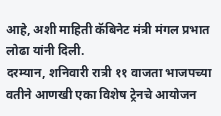आहे, अशी माहिती कॅबिनेट मंत्री मंगल प्रभात लोढा यांनी दिली.
दरम्यान, शनिवारी रात्री ११ वाजता भाजपच्या वतीने आणखी एका विशेष ट्रेनचे आयोजन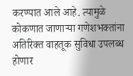करण्यात आले आहे. त्यामुळे कोकणात जाणाऱ्या गणेशभक्तांना अतिरिक्त वाहतूक सुविधा उपलब्ध होणार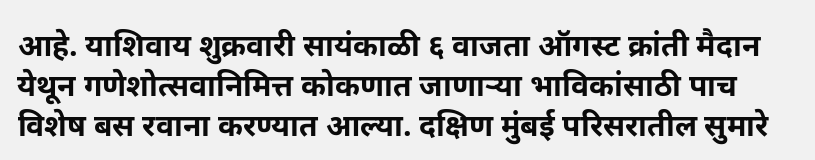आहे. याशिवाय शुक्रवारी सायंकाळी ६ वाजता ऑगस्ट क्रांती मैदान येथून गणेशोत्सवानिमित्त कोकणात जाणाऱ्या भाविकांसाठी पाच विशेष बस रवाना करण्यात आल्या. दक्षिण मुंबई परिसरातील सुमारे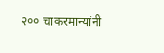२०० चाकरमान्यांनी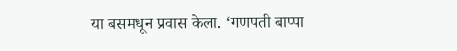या बसमधून प्रवास केला. ‘गणपती बाप्पा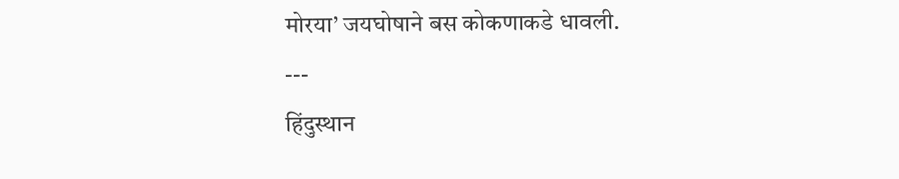मोरया’ जयघोषाने बस कोकणाकडे धावली.
---
हिंदुस्थान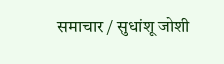समाचार / सुधांशू जोशी